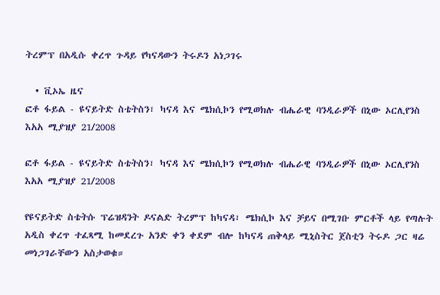ትረምፕ በአዲሱ ቀረጥ ጉዳይ የካናዳውን ትሩዶን አነጋገሩ

  • ቪኦኤ ዜና
ፎቶ ፋይል - ዩናይትድ ስቴትስን፣ ካናዳ እና ሜክሲኮን የሚወክሉ ብሔራዊ ባንዲራዎች በኒው ኦርሊየንስ እአአ ሚያዝያ 21/2008

ፎቶ ፋይል - ዩናይትድ ስቴትስን፣ ካናዳ እና ሜክሲኮን የሚወክሉ ብሔራዊ ባንዲራዎች በኒው ኦርሊየንስ እአአ ሚያዝያ 21/2008

የዩናይትድ ስቴትሱ ፕሬዝዳንት ዶናልድ ትረምፕ ከካናዳ፣ ሜክሲኮ እና ቻይና በሚገቡ ምርቶች ላይ የጣሉት አዲስ ቀረጥ ተፈጻሚ ከመደረጉ አንድ ቀን ቀደም ብሎ ከካናዳ ጠቅላይ ሚኒስትር ጀስቲን ትሩዶ ጋር ዛሬ መነጋገራቸውን አስታወቁ።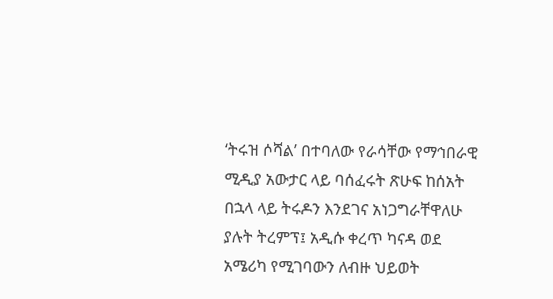‘ትሩዝ ሶሻል’ በተባለው የራሳቸው የማኅበራዊ ሚዲያ አውታር ላይ ባሰፈሩት ጽሁፍ ከሰአት በኋላ ላይ ትሩዶን እንደገና አነጋግራቸዋለሁ ያሉት ትረምፕ፤ አዲሱ ቀረጥ ካናዳ ወደ አሜሪካ የሚገባውን ለብዙ ህይወት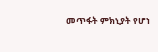መጥፋት ምክኒያት የሆነ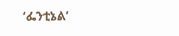‘ፌንቲኔል’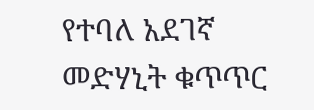የተባለ አደገኛ መድሃኒት ቁጥጥር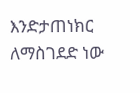እንድታጠነክር ለማስገደድ ነው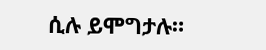ሲሉ ይሞግታሉ።